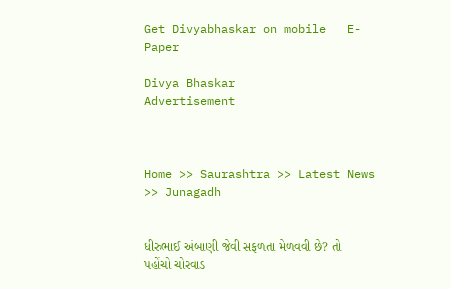Get Divyabhaskar on mobile   E-Paper

Divya Bhaskar
Advertisement



Home >> Saurashtra >> Latest News >> Junagadh


ધીરુભાઈ અંબાણી જેવી સફળતા મેળવવી છે? તો પહોંચો ચોરવાડ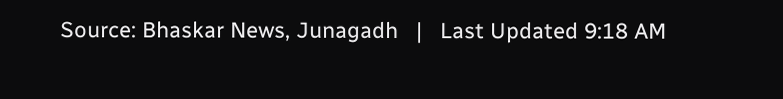Source: Bhaskar News, Junagadh   |   Last Updated 9:18 AM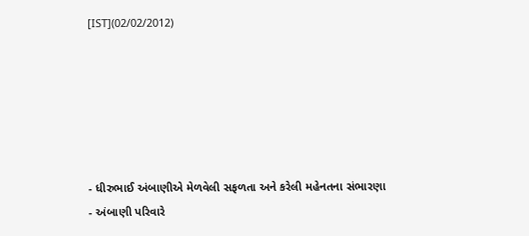[IST](02/02/2012)






- ધીરુભાઈ અંબાણીએ મેળવેલી સફળતા અને કરેલી મહેનતના સંભારણા
- અંબાણી પરિવારે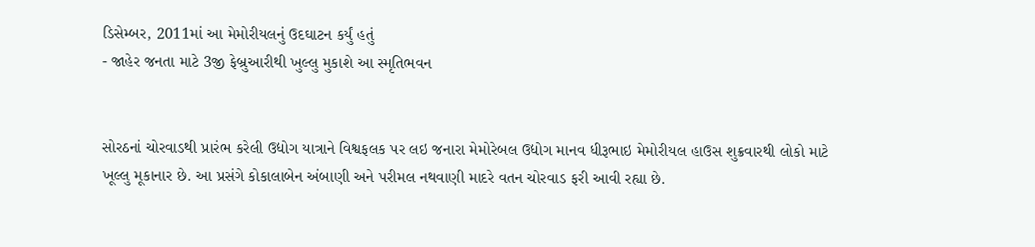ડિસેમ્બર, 2011માં આ મેમોરીયલનું ઉદઘાટન કર્યું હતું
- જાહેર જનતા માટે 3જી ફેબ્રુઆરીથી ખુલ્લુ મુકાશે આ સ્મૃતિભવન


સોરઠનાં ચોરવાડથી પ્રારંભ કરેલી ઉદ્યોગ યાત્રાને વિશ્વફલક પર લઇ જનારા મેમોરેબલ ઉદ્યોગ માનવ ધીરૂભાઇ મેમોરીયલ હાઉસ શુક્રવારથી લોકો માટે ખૂલ્લુ મૂકાનાર છે. આ પ્રસંગે કોકાલાબેન અંબાણી અને પરીમલ નથવાણી માદરે વતન ચોરવાડ ફરી આવી રહ્યા છે.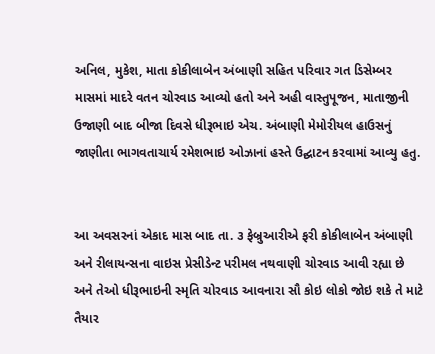અનિલ, મુકેશ, માતા કોકીલાબેન અંબાણી સહિત પરિવાર ગત ડિસેમ્બર માસમાં માદરે વતન ચોરવાડ આવ્યો હતો અને અહી વાસ્તુપૂજન, માતાજીની ઉજાણી બાદ બીજા દિવસે ધીરૂભાઇ એચ. અંબાણી મેમોરીયલ હાઉસનું જાણીતા ભાગવતાચાર્ય રમેશભાઇ ઓઝાનાં હસ્તે ઉદ્ઘાટન કરવામાં આવ્યુ હતુ.


આ અવસરનાં એકાદ માસ બાદ તા. ૩ ફેબ્રુઆરીએ ફરી કોકીલાબેન અંબાણી અને રીલાયન્સના વાઇસ પ્રેસીડેન્ટ પરીમલ નથવાણી ચોરવાડ આવી રહ્યા છે અને તેઓ ધીરૂભાઇની સ્મૃતિ ચોરવાડ આવનારા સૌ કોઇ લોકો જોઇ શકે તે માટે તૈયાર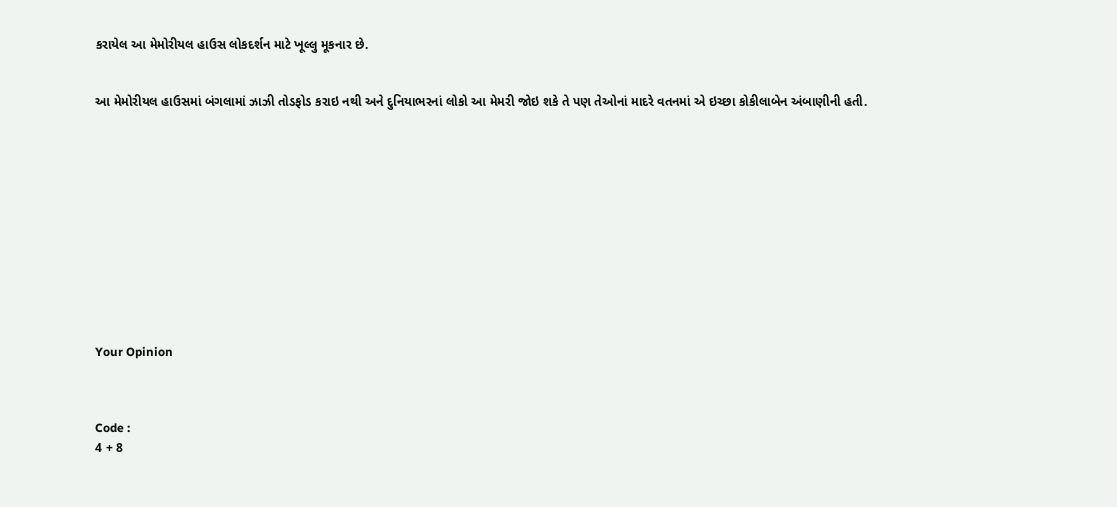કરાયેલ આ મેમોરીયલ હાઉસ લોકદર્શન માટે ખૂલ્લુ મૂકનાર છે.


આ મેમોરીયલ હાઉસમાં બંગલામાં ઝાઝી તોડફોડ કરાઇ નથી અને દુનિયાભરનાં લોકો આ મેમરી જોઇ શકે તે પણ તેઓનાં માદરે વતનમાં એ ઇચ્છા કોકીલાબેન અંબાણીની હતી.












Your Opinion



Code :
4 + 8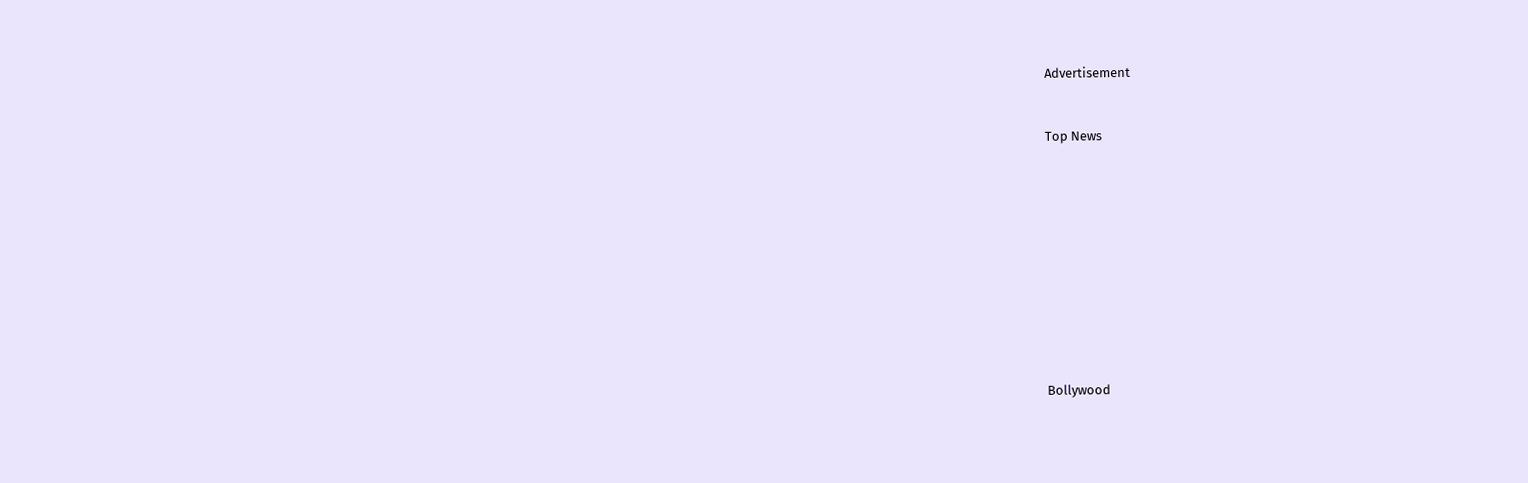Advertisement


Top News











Bollywood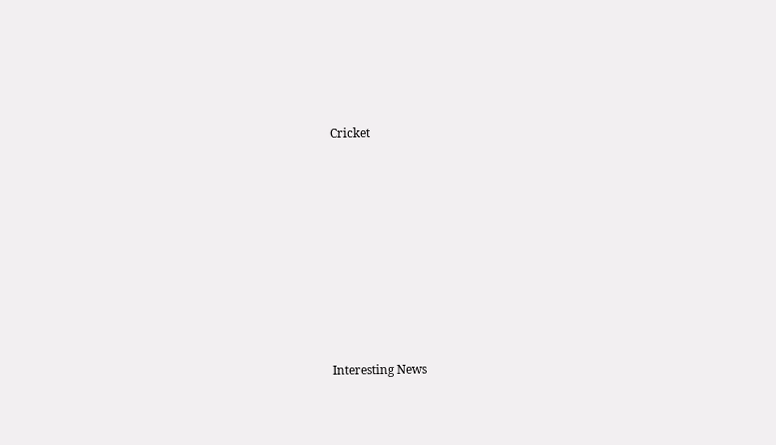Cricket











Interesting News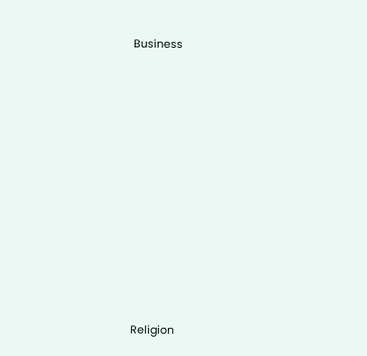Business











Religion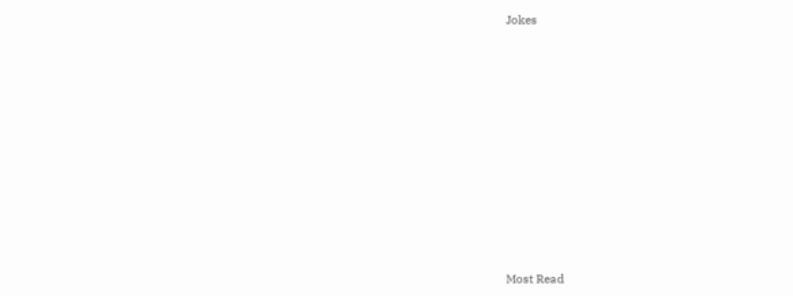Jokes











Most Read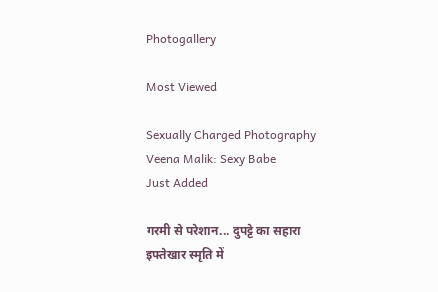Photogallery

Most Viewed

Sexually Charged Photography
Veena Malik: Sexy Babe
Just Added

गरमी से परेशान... दुपट्टे का सहारा
इफ्तेखार स्मृति में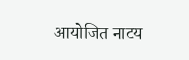आयोजित नाटय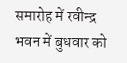समारोह में रवीन्द्र भवन में बुधवार को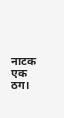नाटक एक ठग।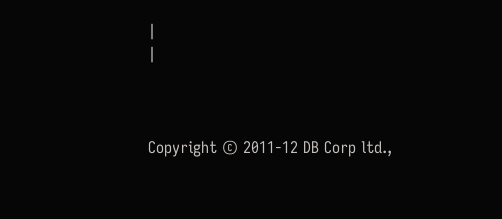|
|



Copyright © 2011-12 DB Corp ltd.,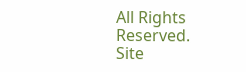All Rights Reserved.
Site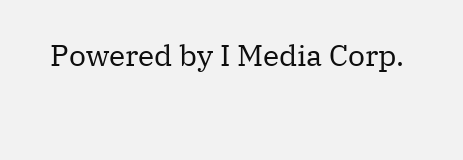Powered by I Media Corp.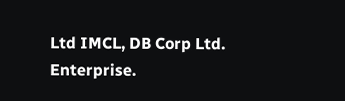Ltd IMCL, DB Corp Ltd. Enterprise.